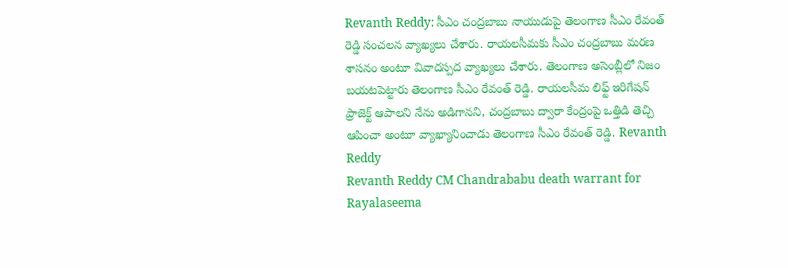Revanth Reddy: సీఎం చంద్రబాబు నాయుడుపై తెలంగాణ సీఎం రేవంత్ రెడ్డి సంచలన వ్యాఖ్యలు చేశారు. రాయలసీమకు సీఎం చంద్రబాబు మరణ శాసనం అంటూ వివాదస్పద వ్యాఖ్యలు చేశారు. తెలంగాణ అసెంబ్లీలో నిజం బయటపెట్టారు తెలంగాణ సీఎం రేవంత్ రెడ్డి. రాయలసీమ లిఫ్ట్ ఇరిగేషన్ ప్రాజెక్ట్ ఆపాలని నేను అడిగానని, చంద్రబాబు ద్వారా కేంద్రంపై ఒత్తిడి తెచ్చి ఆపించా అంటూ వ్యాఖ్యానించాడు తెలంగాణ సీఎం రేవంత్ రెడ్డి. Revanth Reddy
Revanth Reddy CM Chandrababu death warrant for Rayalaseema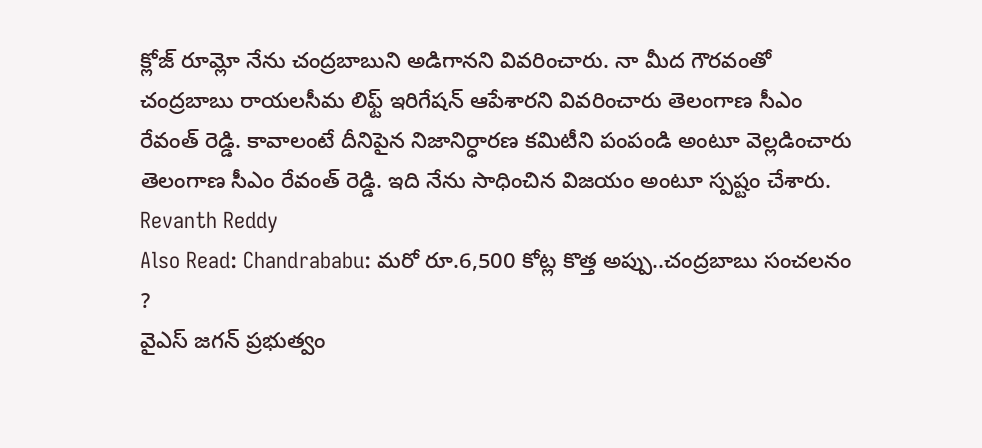క్లోజ్ రూమ్లో నేను చంద్రబాబుని అడిగానని వివరించారు. నా మీద గౌరవంతో చంద్రబాబు రాయలసీమ లిఫ్ట్ ఇరిగేషన్ ఆపేశారని వివరించారు తెలంగాణ సీఎం రేవంత్ రెడ్డి. కావాలంటే దీనిపైన నిజానిర్ధారణ కమిటీని పంపండి అంటూ వెల్లడించారు తెలంగాణ సీఎం రేవంత్ రెడ్డి. ఇది నేను సాధించిన విజయం అంటూ స్పష్టం చేశారు. Revanth Reddy
Also Read: Chandrababu: మరో రూ.6,500 కోట్ల కొత్త అప్పు..చంద్రబాబు సంచలనం ?
వైఎస్ జగన్ ప్రభుత్వం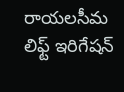రాయలసీమ లిఫ్ట్ ఇరిగేషన్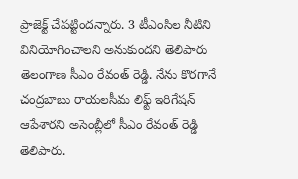ప్రాజెక్ట్ చేపట్టిందన్నారు. 3 టీఎంసిల నీటిని వినియోగించాలని అనుకుందని తెలిపారు తెలంగాణ సీఎం రేవంత్ రెడ్డి. నేను కొరగానే చంద్రబాబు రాయలసీమ లిఫ్ట్ ఇరిగేషన్ ఆపేశారని అసెంబ్లీలో సీఎం రేవంత్ రెడ్డి తెలిపారు.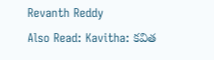Revanth Reddy
Also Read: Kavitha: కవిత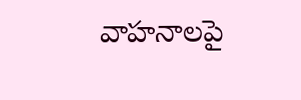వాహనాలపై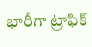భారీగా ట్రాఫిక్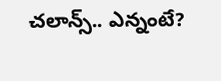చలాన్స్.. ఎన్నంటే?